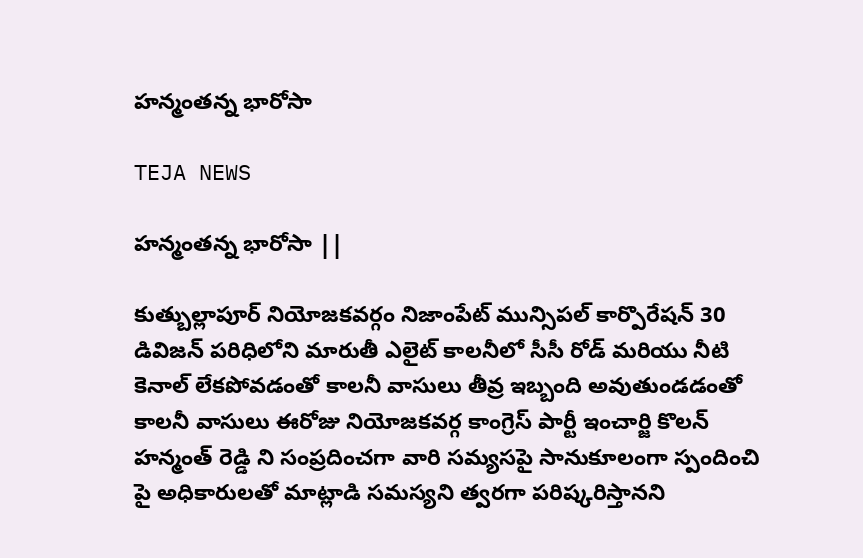హన్మంతన్న భారోసా

TEJA NEWS

హన్మంతన్న భారోసా ||

కుత్బుల్లాపూర్ నియోజకవర్గం నిజాంపేట్ మున్సిపల్ కార్పొరేషన్ 30 డివిజన్ పరిధిలోని మారుతీ ఎలైట్ కాలనీలో సీసీ రోడ్ మరియు నీటి కెనాల్ లేకపోవడంతో కాలనీ వాసులు తీవ్ర ఇబ్బంది అవుతుండడంతో కాలనీ వాసులు ఈరోజు నియోజకవర్గ కాంగ్రెస్ పార్టీ ఇంచార్జి కొలన్ హన్మంత్ రెడ్డి ని సంప్రదించగా వారి సమ్యసపై సానుకూలంగా స్పందించి పై అధికారులతో మాట్లాడి సమస్యని త్వరగా పరిష్కరిస్తానని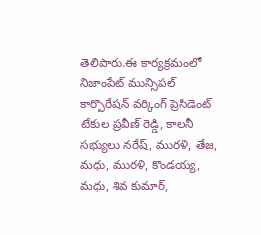తెలిపారు.ఈ కార్యక్రమంలో నిజాంపేట్ మున్సిపల్ కార్పొరేషన్ వర్కింగ్ ప్రెసిడెంట్ టేకుల ప్రవీణ్ రెడ్డి, కాలనీ సభ్యులు నరేష్, మురళి, తేజ, మధు, మురళి, కొండయ్య, మధు, శివ కుమార్,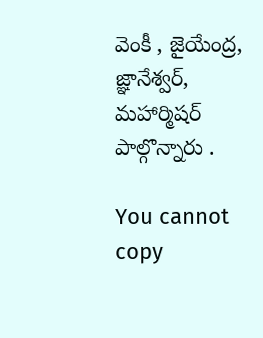వెంకీ , జైయేంద్ర, జ్ఞానేశ్వర్, మహార్మిషర్ పాల్గొన్నారు .

You cannot copy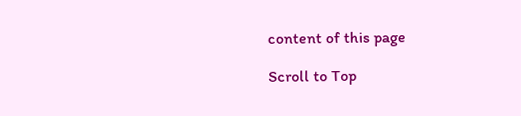content of this page

Scroll to Top